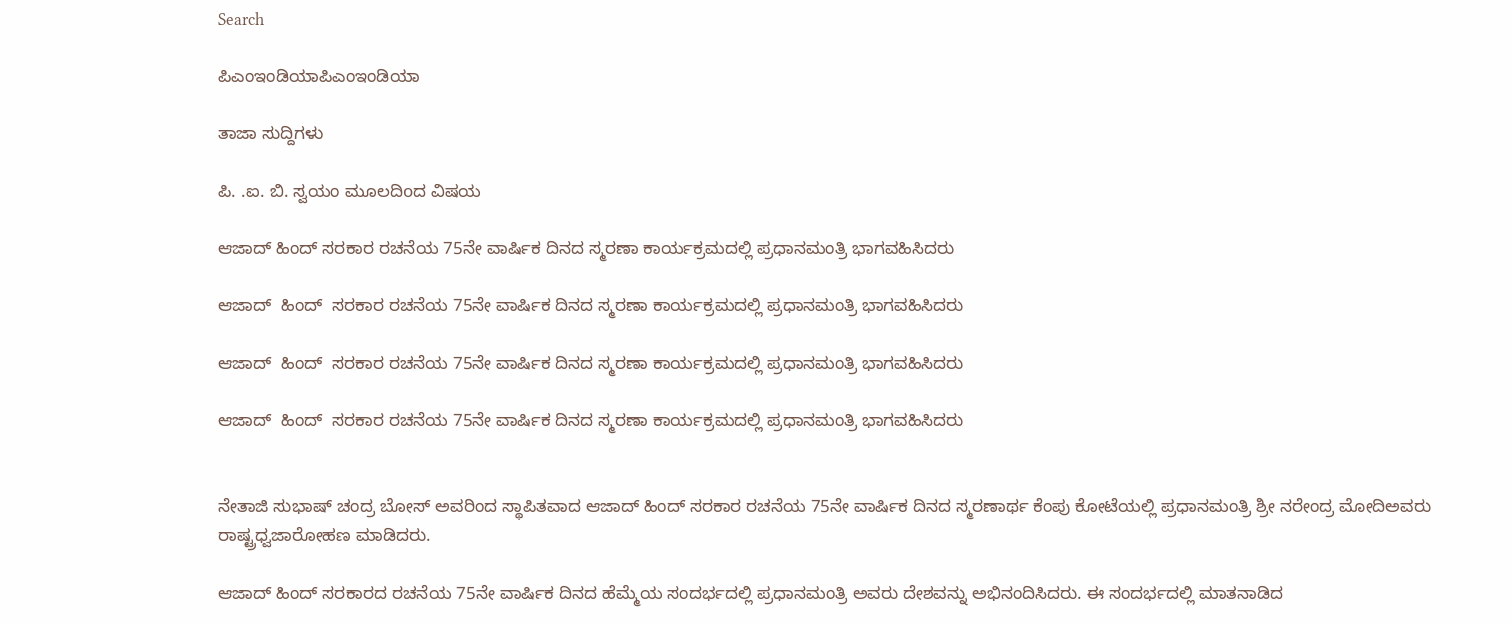Search

ಪಿಎಂಇಂಡಿಯಾಪಿಎಂಇಂಡಿಯಾ

ತಾಜಾ ಸುದ್ದಿಗಳು

ಪಿ. .ಐ. ಬಿ. ಸ್ವಯಂ ಮೂಲದಿoದ ವಿಷಯ

ಆಜಾದ್ ಹಿಂದ್ ಸರಕಾರ ರಚನೆಯ 75ನೇ ವಾರ್ಷಿಕ ದಿನದ ಸ್ಮರಣಾ ಕಾರ್ಯಕ್ರಮದಲ್ಲಿ ಪ್ರಧಾನಮಂತ್ರಿ ಭಾಗವಹಿಸಿದರು

ಆಜಾದ್  ಹಿಂದ್  ಸರಕಾರ ರಚನೆಯ 75ನೇ ವಾರ್ಷಿಕ ದಿನದ ಸ್ಮರಣಾ ಕಾರ್ಯಕ್ರಮದಲ್ಲಿ ಪ್ರಧಾನಮಂತ್ರಿ ಭಾಗವಹಿಸಿದರು

ಆಜಾದ್  ಹಿಂದ್  ಸರಕಾರ ರಚನೆಯ 75ನೇ ವಾರ್ಷಿಕ ದಿನದ ಸ್ಮರಣಾ ಕಾರ್ಯಕ್ರಮದಲ್ಲಿ ಪ್ರಧಾನಮಂತ್ರಿ ಭಾಗವಹಿಸಿದರು

ಆಜಾದ್  ಹಿಂದ್  ಸರಕಾರ ರಚನೆಯ 75ನೇ ವಾರ್ಷಿಕ ದಿನದ ಸ್ಮರಣಾ ಕಾರ್ಯಕ್ರಮದಲ್ಲಿ ಪ್ರಧಾನಮಂತ್ರಿ ಭಾಗವಹಿಸಿದರು


ನೇತಾಜಿ ಸುಭಾಷ್ ಚಂದ್ರ ಬೋಸ್ ಅವರಿಂದ ಸ್ಥಾಪಿತವಾದ ಆಜಾದ್ ಹಿಂದ್ ಸರಕಾರ ರಚನೆಯ 75ನೇ ವಾರ್ಷಿಕ ದಿನದ ಸ್ಮರಣಾರ್ಥ ಕೆಂಪು ಕೋಟೆಯಲ್ಲಿ ಪ್ರಧಾನಮಂತ್ರಿ ಶ್ರೀ ನರೇಂದ್ರ ಮೋದಿಅವರು ರಾಷ್ಟ್ರಧ್ವಜಾರೋಹಣ ಮಾಡಿದರು.

ಆಜಾದ್ ಹಿಂದ್ ಸರಕಾರದ ರಚನೆಯ 75ನೇ ವಾರ್ಷಿಕ ದಿನದ ಹೆಮ್ಮೆಯ ಸಂದರ್ಭದಲ್ಲಿ ಪ್ರಧಾನಮಂತ್ರಿ ಅವರು ದೇಶವನ್ನು ಅಭಿನಂದಿಸಿದರು. ಈ ಸಂದರ್ಭದಲ್ಲಿ ಮಾತನಾಡಿದ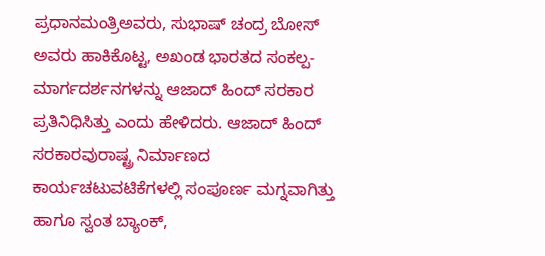ಪ್ರಧಾನಮಂತ್ರಿಅವರು, ಸುಭಾಷ್ ಚಂದ್ರ ಬೋಸ್ ಅವರು ಹಾಕಿಕೊಟ್ಟ, ಅಖಂಡ ಭಾರತದ ಸಂಕಲ್ಪ-ಮಾರ್ಗದರ್ಶನಗಳನ್ನು ಆಜಾದ್ ಹಿಂದ್ ಸರಕಾರ ಪ್ರತಿನಿಧಿಸಿತ್ತು ಎಂದು ಹೇಳಿದರು. ಆಜಾದ್ ಹಿಂದ್ ಸರಕಾರವುರಾಷ್ಟ್ರ ನಿರ್ಮಾಣದ ಕಾರ್ಯಚಟುವಟಿಕೆಗಳಲ್ಲಿ ಸಂಪೂರ್ಣ ಮಗ್ನವಾಗಿತ್ತು ಹಾಗೂ ಸ್ವಂತ ಬ್ಯಾಂಕ್,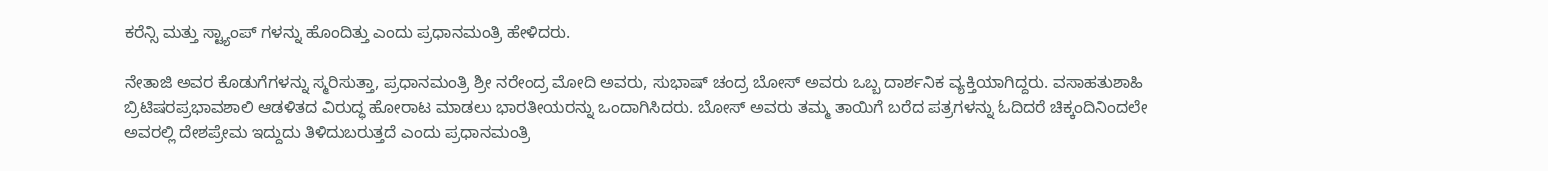ಕರೆನ್ಸಿ ಮತ್ತು ಸ್ಟ್ಯಾಂಪ್ ಗಳನ್ನು ಹೊಂದಿತ್ತು ಎಂದು ಪ್ರಧಾನಮಂತ್ರಿ ಹೇಳಿದರು.

ನೇತಾಜಿ ಅವರ ಕೊಡುಗೆಗಳನ್ನು ಸ್ಮರಿಸುತ್ತಾ, ಪ್ರಧಾನಮಂತ್ರಿ ಶ್ರೀ ನರೇಂದ್ರ ಮೋದಿ ಅವರು, ಸುಭಾಷ್ ಚಂದ್ರ ಬೋಸ್ ಅವರು ಒಬ್ಬ ದಾರ್ಶನಿಕ ವ್ಯಕ್ತಿಯಾಗಿದ್ದರು. ವಸಾಹತುಶಾಹಿ ಬ್ರಿಟಿಷರಪ್ರಭಾವಶಾಲಿ ಆಡಳಿತದ ವಿರುದ್ಧ ಹೋರಾಟ ಮಾಡಲು ಭಾರತೀಯರನ್ನು ಒಂದಾಗಿಸಿದರು. ಬೋಸ್ ಅವರು ತಮ್ಮ ತಾಯಿಗೆ ಬರೆದ ಪತ್ರಗಳನ್ನು ಓದಿದರೆ ಚಿಕ್ಕಂದಿನಿಂದಲೇ ಅವರಲ್ಲಿ ದೇಶಪ್ರೇಮ ಇದ್ದುದು ತಿಳಿದುಬರುತ್ತದೆ ಎಂದು ಪ್ರಧಾನಮಂತ್ರಿ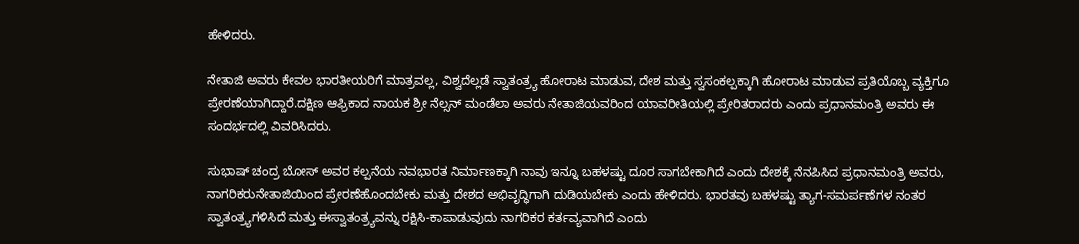ಹೇಳಿದರು.

ನೇತಾಜಿ ಅವರು ಕೇವಲ ಭಾರತೀಯರಿಗೆ ಮಾತ್ರವಲ್ಲ, ವಿಶ್ವದೆಲ್ಲಡೆ ಸ್ವಾತಂತ್ರ್ಯ ಹೋರಾಟ ಮಾಡುವ, ದೇಶ ಮತ್ತು ಸ್ವಸಂಕಲ್ಪಕ್ಕಾಗಿ ಹೋರಾಟ ಮಾಡುವ ಪ್ರತಿಯೊಬ್ಬ ವ್ಯಕ್ತಿಗೂ ಪ್ರೇರಣೆಯಾಗಿದ್ದಾರೆ.ದಕ್ಷಿಣ ಆಫ್ರಿಕಾದ ನಾಯಕ ಶ್ರೀ ನೆಲ್ಸನ್ ಮಂಡೆಲಾ ಅವರು ನೇತಾಜಿಯವರಿಂದ ಯಾವರೀತಿಯಲ್ಲಿ ಪ್ರೇರಿತರಾದರು ಎಂದು ಪ್ರಧಾನಮಂತ್ರಿ ಅವರು ಈ ಸಂದರ್ಭದಲ್ಲಿ ವಿವರಿಸಿದರು.

ಸುಭಾಷ್ ಚಂದ್ರ ಬೋಸ್ ಅವರ ಕಲ್ಪನೆಯ ನವಭಾರತ ನಿರ್ಮಾಣಕ್ಕಾಗಿ ನಾವು ಇನ್ನೂ ಬಹಳಷ್ಟು ದೂರ ಸಾಗಬೇಕಾಗಿದೆ ಎಂದು ದೇಶಕ್ಕೆ ನೆನಪಿಸಿದ ಪ್ರಧಾನಮಂತ್ರಿ ಅವರು, ನಾಗರಿಕರುನೇತಾಜಿಯಿಂದ ಪ್ರೇರಣೆಹೊಂದಬೇಕು ಮತ್ತು ದೇಶದ ಅಭಿವೃದ್ಧಿಗಾಗಿ ದುಡಿಯಬೇಕು ಎಂದು ಹೇಳಿದರು. ಭಾರತವು ಬಹಳಷ್ಟು ತ್ಯಾಗ-ಸಮರ್ಪಣೆಗಳ ನಂತರ ಸ್ವಾತಂತ್ರ್ಯಗಳಿಸಿದೆ ಮತ್ತು ಈಸ್ವಾತಂತ್ರ್ಯವನ್ನು ರಕ್ಷಿಸಿ-ಕಾಪಾಡುವುದು ನಾಗರಿಕರ ಕರ್ತವ್ಯವಾಗಿದೆ ಎಂದು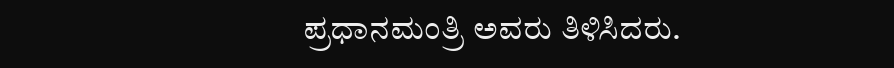ಪ್ರಧಾನಮಂತ್ರಿ ಅವರು ತಿಳಿಸಿದರು.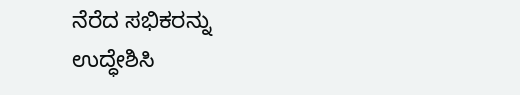ನೆರೆದ ಸಭಿಕರನ್ನು ಉದ್ಧೇಶಿಸಿ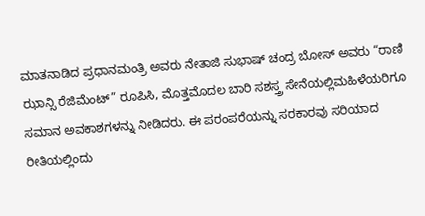ಮಾತನಾಡಿದ ಪ್ರಧಾನಮಂತ್ರಿ ಅವರು ನೇತಾಜಿ ಸುಭಾಷ್ ಚಂದ್ರ ಬೋಸ್ ಅವರು “ರಾಣಿ ಝಾನ್ಸಿ ರೆಜಿಮೆಂಟ್” ರೂಪಿಸಿ, ಮೊತ್ತಮೊದಲ ಬಾರಿ ಸಶಸ್ತ್ರ ಸೇನೆಯಲ್ಲಿಮಹಿಳೆಯರಿಗೂ ಸಮಾನ ಅವಕಾಶಗಳನ್ನು ನೀಡಿದರು. ಈ ಪರಂಪರೆಯನ್ನು ಸರಕಾರವು ಸರಿಯಾದ ರೀತಿಯಲ್ಲಿಂದು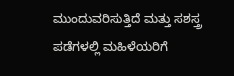ಮುಂದುವರಿಸುತ್ತಿದೆ ಮತ್ತು ಸಶಸ್ತ್ರ ಪಡೆಗಳಲ್ಲಿ ಮಹಿಳೆಯರಿಗೆ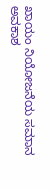ಖಾಯಂ ನಿಯೋಜನೆಯ ಸಮಾನ ಅವಕಾಶ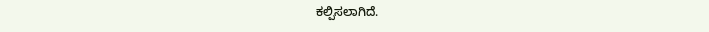ಕಲ್ಪಿಸಲಾಗಿದೆ.